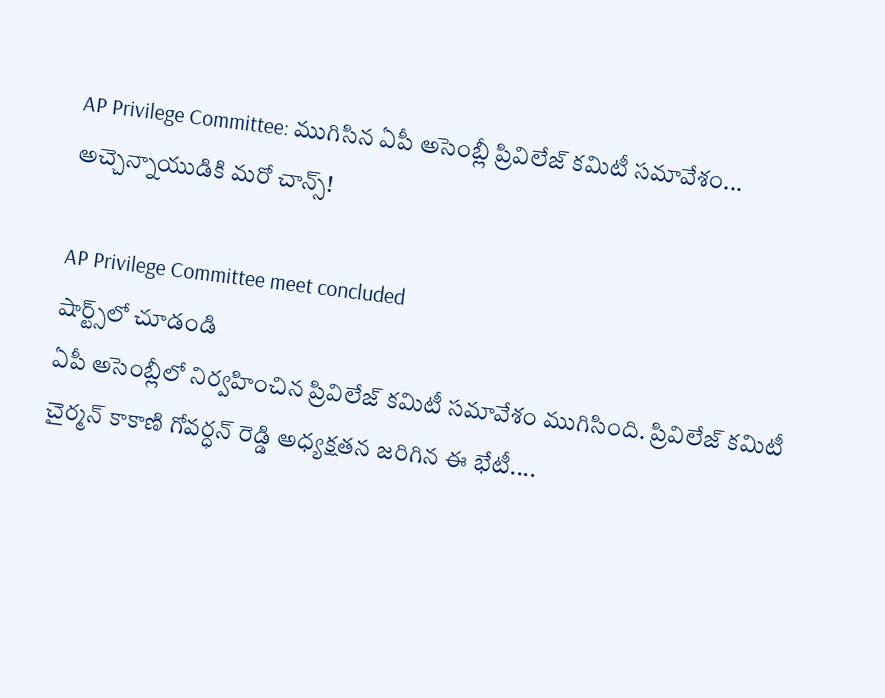AP Privilege Committee: ముగిసిన ఏపీ అసెంబ్లీ ప్రివిలేజ్ కమిటీ సమావేశం... అచ్చెన్నాయుడికి మరో చాన్స్!

AP Privilege Committee meet concluded
షార్ట్స్‌లో చూడండి
ఏపీ అసెంబ్లీలో నిర్వహించిన ప్రివిలేజ్ కమిటీ సమావేశం ముగిసింది. ప్రివిలేజ్ కమిటీ చైర్మన్ కాకాణి గోవర్ధన్ రెడ్డి అధ్యక్షతన జరిగిన ఈ భేటీ....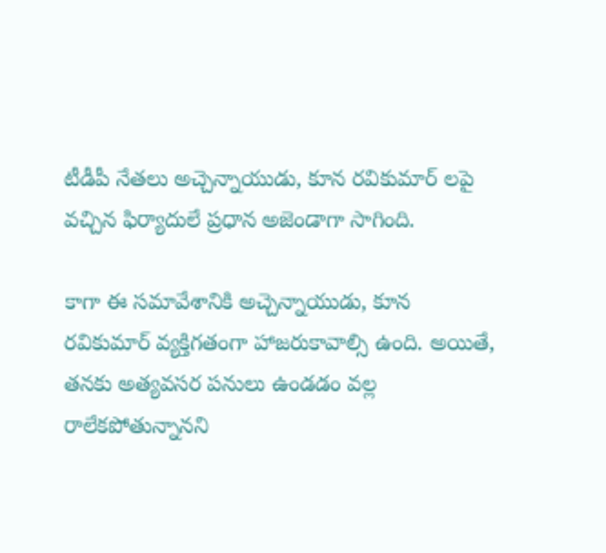టీడీపీ నేతలు అచ్చెన్నాయుడు, కూన రవికుమార్ లపై వచ్చిన ఫిర్యాదులే ప్రధాన అజెండాగా సాగింది.

కాగా ఈ సమావేశానికి అచ్చెన్నాయుడు, కూన రవికుమార్ వ్యక్తిగతంగా హాజరుకావాల్సి ఉంది. అయితే, తనకు అత్యవసర పనులు ఉండడం వల్ల రాలేకపోతున్నానని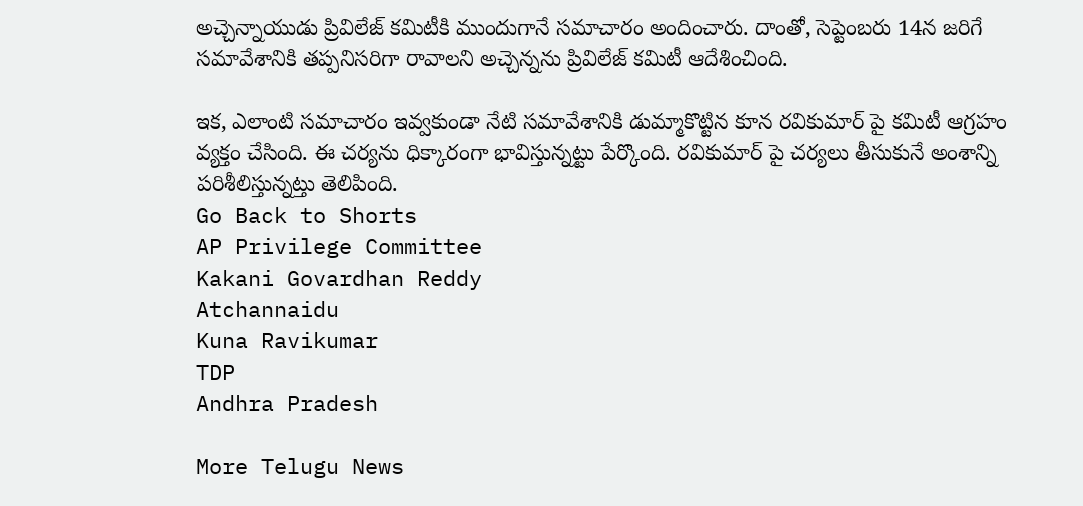అచ్చెన్నాయుడు ప్రివిలేజ్ కమిటీకి ముందుగానే సమాచారం అందించారు. దాంతో, సెప్టెంబరు 14న జరిగే సమావేశానికి తప్పనిసరిగా రావాలని అచ్చెన్నను ప్రివిలేజ్ కమిటీ ఆదేశించింది.

ఇక, ఎలాంటి సమాచారం ఇవ్వకుండా నేటి సమావేశానికి డుమ్మాకొట్టిన కూన రవికుమార్ పై కమిటీ ఆగ్రహం వ్యక్తం చేసింది. ఈ చర్యను ధిక్కారంగా భావిస్తున్నట్టు పేర్కొంది. రవికుమార్ పై చర్యలు తీసుకునే అంశాన్ని పరిశీలిస్తున్నట్తు తెలిపింది.
Go Back to Shorts
AP Privilege Committee
Kakani Govardhan Reddy
Atchannaidu
Kuna Ravikumar
TDP
Andhra Pradesh

More Telugu News